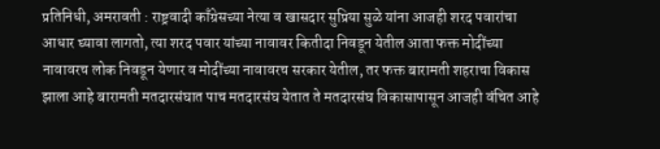प्रतिनिधी, अमरावती : राष्ट्रवादी काँग्रेसच्या नेत्या व खासदार सुप्रिया सुळे यांना आजही शरद पवारांचा आधार घ्यावा लागतो, त्या शरद पवार यांच्या नावावर कितीदा निवडून येतील आता फक्त मोदींच्या नावावरच लोक निवडून येणार व मोदींच्या नावावरच सरकार येतील, तर फक्त बारामती शहराचा विकास झाला आहे बारामती मतदारसंघात पाच मतदारसंघ येतात ते मतदारसंघ विकासापासून आजही वंचित आहे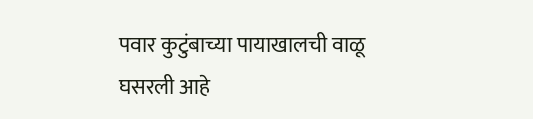पवार कुटुंबाच्या पायाखालची वाळू घसरली आहे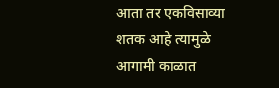आता तर एकविसाव्या शतक आहे त्यामुळे आगामी काळात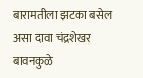बारामतीला झटका बसेल असा दावा चंद्रशेखर बावनकुळे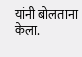यांनी बोलताना केला.